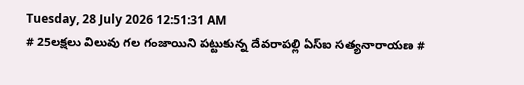Tuesday, 28 July 2026 12:51:31 AM
# 25లక్షలు విలువు గల గంజాయిని పట్టుకున్న దేవరాపల్లి ఏస్ఐ సత్యనారాయణ #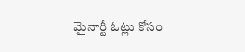మైనార్టీ ఓట్లు కోసం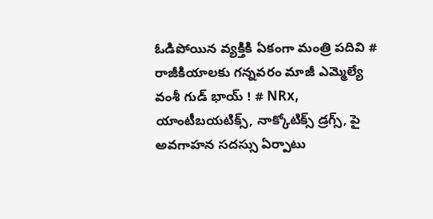ఓడిపోయిన వ్యక్తికి ఏకంగా మంత్రి పదివి # రాజీకియాలకు గన్నవరం మాజీ ఎమ్మెల్యే వంశీ గుడ్ భాయ్ ! # NRx, యాంటీబయటిక్స్, నాక్కోటిక్స్ డ్రగ్స్, పై అవగాహన సదస్సు ఏర్పాటు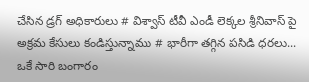చేసిన డ్రగ్ అధికారులు # విశ్వాస్ టీవీ ఎండీ లెక్కల శ్రీనివాస్ పై అక్రమ కేసులు కండిస్తున్నాము # భారీగా తగ్గిన పసిడి ధరలు... ఒకే సారి బంగారం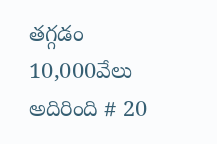తగ్గడం 10,000వేలు అదిరింది # 20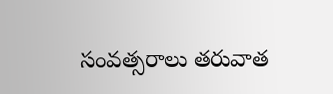సంవత్సరాలు తరువాత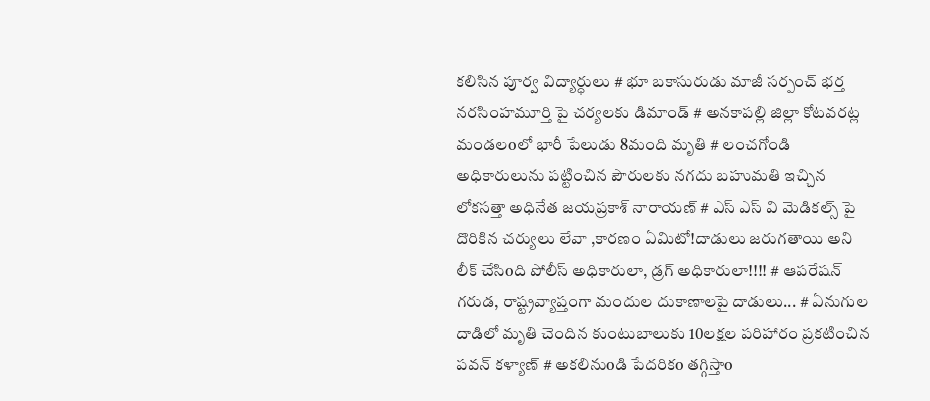కలిసిన పూర్వ విద్యార్ధులు # భూ బకాసురుడు మాజీ సర్పంచ్ భర్త నరసింహమూర్తి పై చర్యలకు డిమాండ్ # అనకాపల్లి జిల్లా కోటవరట్ల మండలoలో భారీ పేలుడు 8మంది మృతి # లంచగోండి అధికారులును పట్టించిన పౌరులకు నగదు బహుమతి ఇచ్చిన లోకసత్తా అధినేత జయప్రకాశ్ నారాయణ్ # ఎస్ ఎస్ వి మెడికల్స్ పై దొరికిన చర్యులు లేవా ,కారణం ఏమిటో!దాడులు జరుగతాయి అని లీక్ చేసిoది పోలీస్ అధికారులా, డ్రగ్ అధికారులా!!!! # ఆపరేషన్ గరుడ, రాష్ట్రవ్యాప్తంగా మందుల దుకాణాలపై దాడులు... # ఏనుగుల దాడిలో మృతి చెందిన కుంటుబాలుకు 10లక్షల పరిహారం ప్రకటించిన పవన్ కళ్యాణ్ # అకలినుoడి పేదరికo తగ్గిస్తాo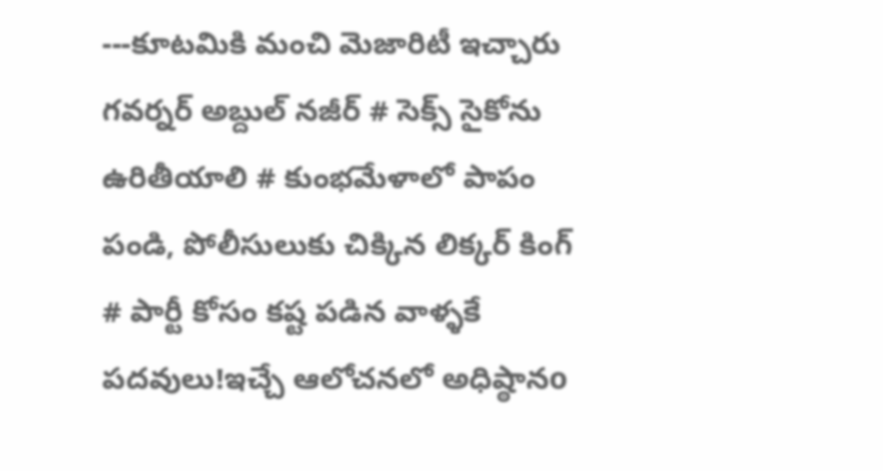---కూటమికి మంచి మెజారిటీ ఇచ్చారు గవర్నర్‌ అబ్దుల్ నజీర్ # సెక్స్ సైకోను ఉరితీయాలి # కుంభమేళాలో పాపం పండి, పోలీసులుకు చిక్కిన లిక్కర్ కింగ్ # పార్టీ కోసం కష్ట పడిన వాళ్ళకే పదవులు!ఇచ్చే ఆలోచనలో అధిష్ఠానo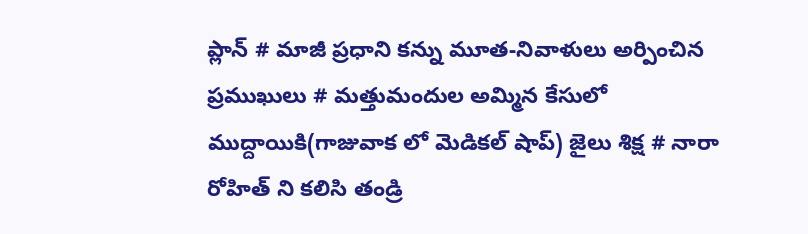ప్లాన్ # మాజీ ప్రధాని కన్ను మూత-నివాళులు అర్పించిన ప్రముఖులు # మత్తుమందుల అమ్మిన కేసులో ముద్దాయికి(గాజువాక లో మెడికల్ షాప్) జైలు శిక్ష # నారా రోహిత్ ని కలిసి తండ్రి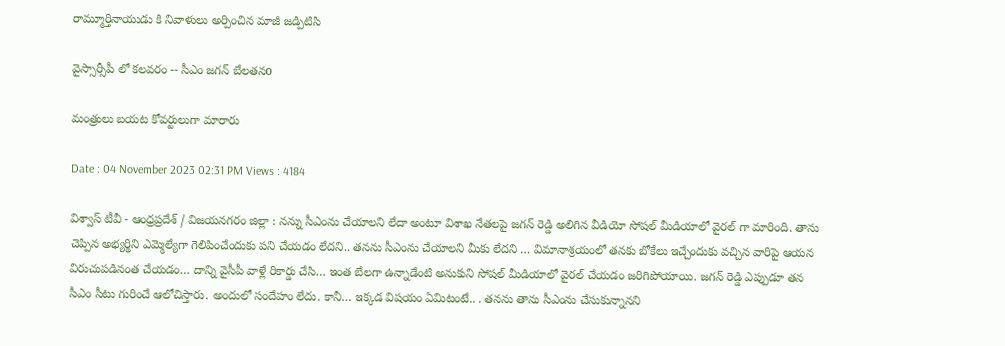రామ్మూర్తినాయుడు కి నివాళులు అర్పించిన మాజీ జడ్పిటిసి

వైస్సార్సీపీ లో కలవరం -- సీఎం జగన్ బేలతనo

మంత్రులు బయట కోవర్టులుగా మారారు

Date : 04 November 2023 02:31 PM Views : 4184

విశ్వాస్ టీవీ - ఆంధ్రప్రదేశ్ / విజయనగరం జిల్లా : నన్ను సీఎంను చేయాలని లేదా అంటూ విశాఖ నేతలపై జగన్ రెడ్డి అలిగిన వీడియో సోషల్ మీడియాలో వైరల్ గా మారింది. తాను చెప్పిన అభ్యర్థిని ఎమ్మెల్యేగా గెలిపించేందుకు పని చేయడం లేదని.. తనను సీఎంను చేయాలని మీకు లేదని … విమానాశ్రయంలో తనకు బోకేలు ఇచ్చేందుకు వచ్చిన వారిపై ఆయన విరుచుపడినంత చేయడం… దాన్ని వైసీపీ వాళ్లే రికార్డు చేసి… ఇంత బేలగా ఉన్నాడేంటి అనుకుని సోషల్ మీడియాలో వైరల్ చేయడం జరిగిపోయాయి. జగన్ రెడ్డి ఎప్పుడూ తన సీఎం సీటు గురించే ఆలోచిస్తారు. అందులో సందేహం లేదు. కానీ… ఇక్కడ విషయం ఏమిటంటే.. . తనను తాను సీఎంను చేసుకున్నానని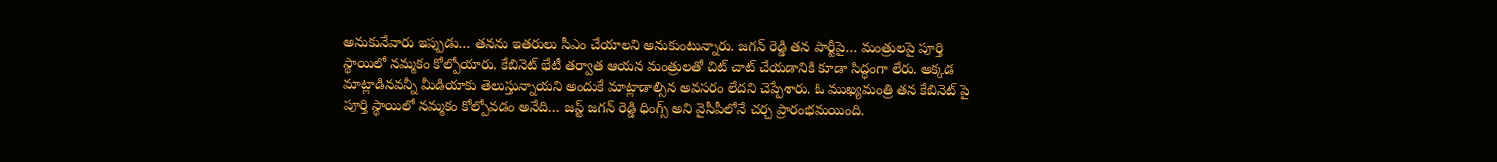అనుకునేవారు ఇప్పుడు… తనను ఇతరులు సీఎం చేయాలని అనుకుంటున్నారు. జగన్ రెడ్డి తన పార్టీపై… మంత్రులపై పూర్తి స్థాయిలో నమ్మకం కోల్పోయారు. కేబినెట్ భేటీ తర్వాత ఆయన మంత్రులతో చిట్ చాట్ చేయడానికి కూడా సిద్ధంగా లేరు. అక్కడ మాట్లాడినవన్నీ మీడియాకు తెలుస్తున్నాయని అందుకే మాట్లాడాల్సిన అవసరం లేదని చెప్పేశారు. ఓ ముఖ్యమంత్రి తన కేబినెట్ పై పూర్తి స్థాయిలో నమ్మకం కోల్పోవడం అనేది… జస్ట్ జగన్ రెడ్డి ధింగ్స్ అని వైసీపీలోనే చర్చ ప్రారంభమయింది.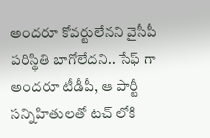అందరూ కోవర్టులేనని వైసీపీ పరిస్థితి బాగోలేదని.. సేఫ్ గా అందరూ టీడీపీ, ఆ పార్టీ సన్నిహితులతో టచ్ లోకి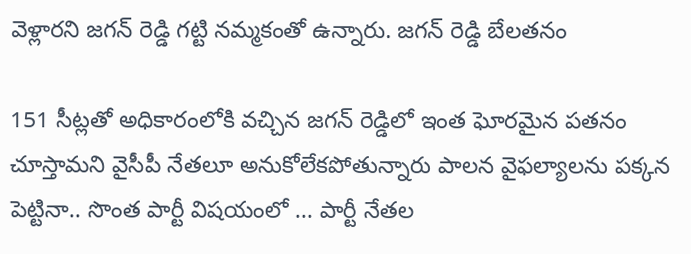వెళ్లారని జగన్ రెడ్డి గట్టి నమ్మకంతో ఉన్నారు. జగన్ రెడ్డి బేలతనం

151 సీట్లతో అధికారంలోకి వచ్చిన జగన్ రెడ్డిలో ఇంత ఘోరమైన పతనం చూస్తామని వైసీపీ నేతలూ అనుకోలేకపోతున్నారు పాలన వైఫల్యాలను పక్కన పెట్టినా.. సొంత పార్టీ విషయంలో … పార్టీ నేతల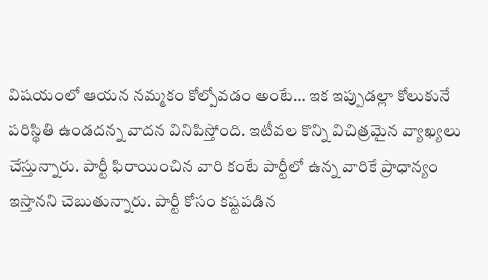విషయంలో ఆయన నమ్మకం కోల్పోవడం అంటే… ఇక ఇప్పుడల్లా కోలుకునే పరిస్థితి ఉండదన్న వాదన వినిపిస్తోంది. ఇటీవల కొన్ని విచిత్రమైన వ్యాఖ్యలు చేస్తున్నారు. పార్టీ ఫిరాయించిన వారి కంటే పార్టీలో ఉన్న వారికే ప్రాధాన్యం ఇస్తానని చెబుతున్నారు. పార్టీ కోసం కష్టపడిన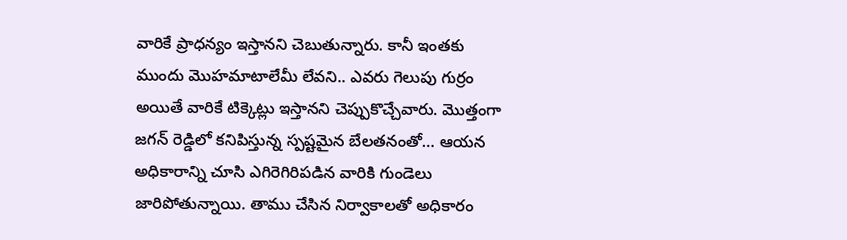వారికే ప్రాధన్యం ఇస్తానని చెబుతున్నారు. కానీ ఇంతకు ముందు మొహమాటాలేమీ లేవని.. ఎవరు గెలుపు గుర్రం అయితే వారికే టిక్కెట్లు ఇస్తానని చెప్పుకొచ్చేవారు. మొత్తంగా జగన్ రెడ్డిలో కనిపిస్తున్న స్పష్టమైన బేలతనంతో… ఆయన అధికారాన్ని చూసి ఎగిరెగిరిపడిన వారికి గుండెలు జారిపోతున్నాయి. తాము చేసిన నిర్వాకాలతో అధికారం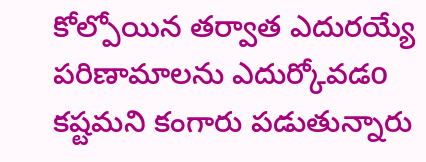కోల్పోయిన తర్వాత ఎదురయ్యే పరిణామాలను ఎదుర్కోవడo కష్టమని కంగారు పడుతున్నారు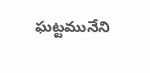ఘట్టమునేని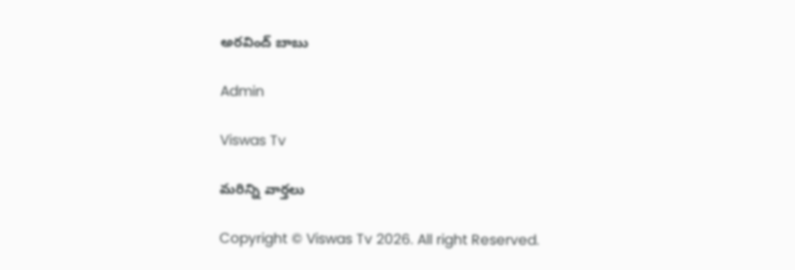అరవింద్ బాబు

Admin

Viswas Tv

మరిన్ని వార్తలు

Copyright © Viswas Tv 2026. All right Reserved.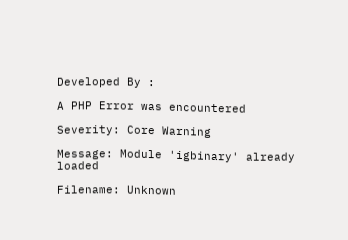Developed By :

A PHP Error was encountered

Severity: Core Warning

Message: Module 'igbinary' already loaded

Filename: Unknown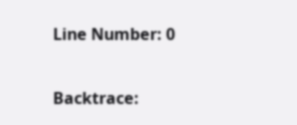Line Number: 0

Backtrace: